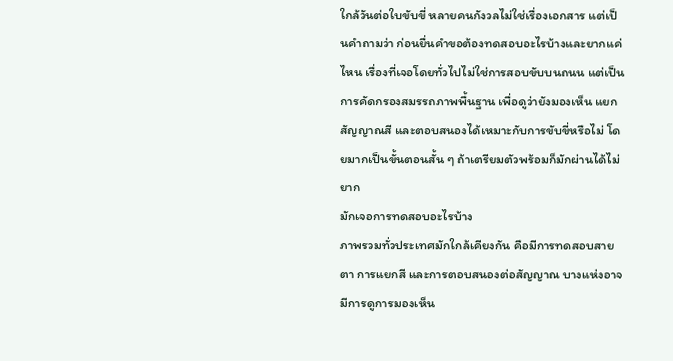ใกล้วันต่อใบขับขี่ หลายคนกังวลไม่ใช่เรื่องเอกสาร แต่เป็นคำถามว่า ก่อนยื่นคำขอต้องทดสอบอะไรบ้างและยากแค่ไหน เรื่องที่เจอโดยทั่วไปไม่ใช่การสอบขับบนถนน แต่เป็นการคัดกรองสมรรถภาพพื้นฐาน เพื่อดูว่ายังมองเห็น แยกสัญญาณสี และตอบสนองได้เหมาะกับการขับขี่หรือไม่ โดยมากเป็นขั้นตอนสั้น ๆ ถ้าเตรียมตัวพร้อมก็มักผ่านได้ไม่ยาก
มักเจอการทดสอบอะไรบ้าง
ภาพรวมทั่วประเทศมักใกล้เคียงกัน คือมีการทดสอบสายตา การแยกสี และการตอบสนองต่อสัญญาณ บางแห่งอาจมีการดูการมองเห็น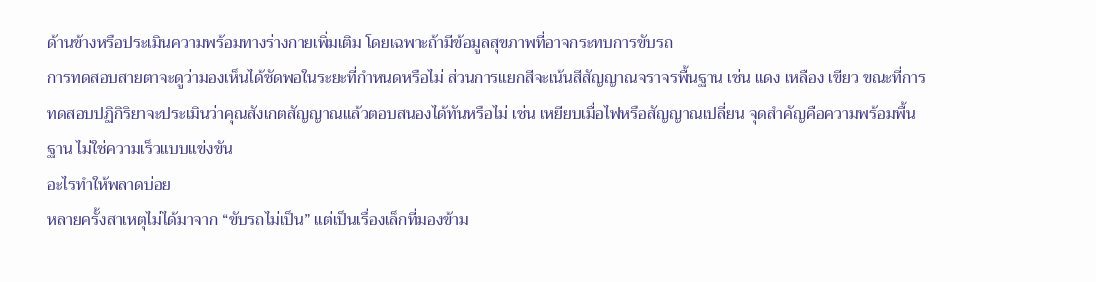ด้านข้างหรือประเมินความพร้อมทางร่างกายเพิ่มเติม โดยเฉพาะถ้ามีข้อมูลสุขภาพที่อาจกระทบการขับรถ
การทดสอบสายตาจะดูว่ามองเห็นได้ชัดพอในระยะที่กำหนดหรือไม่ ส่วนการแยกสีจะเน้นสีสัญญาณจราจรพื้นฐาน เช่น แดง เหลือง เขียว ขณะที่การทดสอบปฏิกิริยาจะประเมินว่าคุณสังเกตสัญญาณแล้วตอบสนองได้ทันหรือไม่ เช่น เหยียบเมื่อไฟหรือสัญญาณเปลี่ยน จุดสำคัญคือความพร้อมพื้นฐาน ไม่ใช่ความเร็วแบบแข่งขัน
อะไรทำให้พลาดบ่อย
หลายครั้งสาเหตุไม่ได้มาจาก “ขับรถไม่เป็น” แต่เป็นเรื่องเล็กที่มองข้าม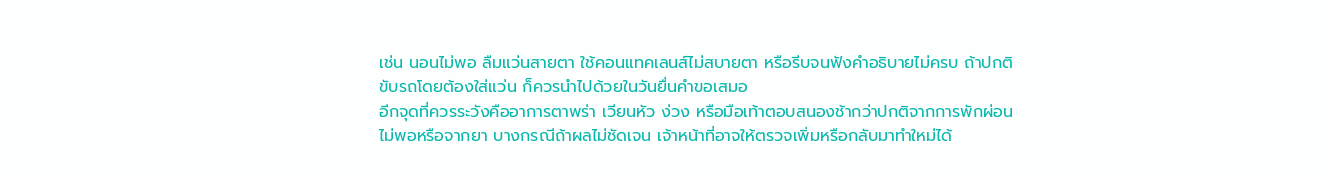เช่น นอนไม่พอ ลืมแว่นสายตา ใช้คอนแทคเลนส์ไม่สบายตา หรือรีบจนฟังคำอธิบายไม่ครบ ถ้าปกติขับรถโดยต้องใส่แว่น ก็ควรนำไปด้วยในวันยื่นคำขอเสมอ
อีกจุดที่ควรระวังคืออาการตาพร่า เวียนหัว ง่วง หรือมือเท้าตอบสนองช้ากว่าปกติจากการพักผ่อนไม่พอหรือจากยา บางกรณีถ้าผลไม่ชัดเจน เจ้าหน้าที่อาจให้ตรวจเพิ่มหรือกลับมาทำใหม่ได้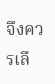จึงควรเลื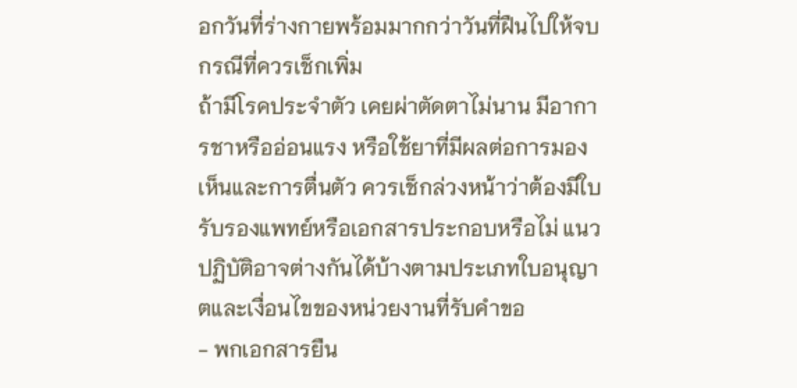อกวันที่ร่างกายพร้อมมากกว่าวันที่ฝืนไปให้จบ
กรณีที่ควรเช็กเพิ่ม
ถ้ามีโรคประจำตัว เคยผ่าตัดตาไม่นาน มีอาการชาหรืออ่อนแรง หรือใช้ยาที่มีผลต่อการมองเห็นและการตื่นตัว ควรเช็กล่วงหน้าว่าต้องมีใบรับรองแพทย์หรือเอกสารประกอบหรือไม่ แนวปฏิบัติอาจต่างกันได้บ้างตามประเภทใบอนุญาตและเงื่อนไขของหน่วยงานที่รับคำขอ
- พกเอกสารยืน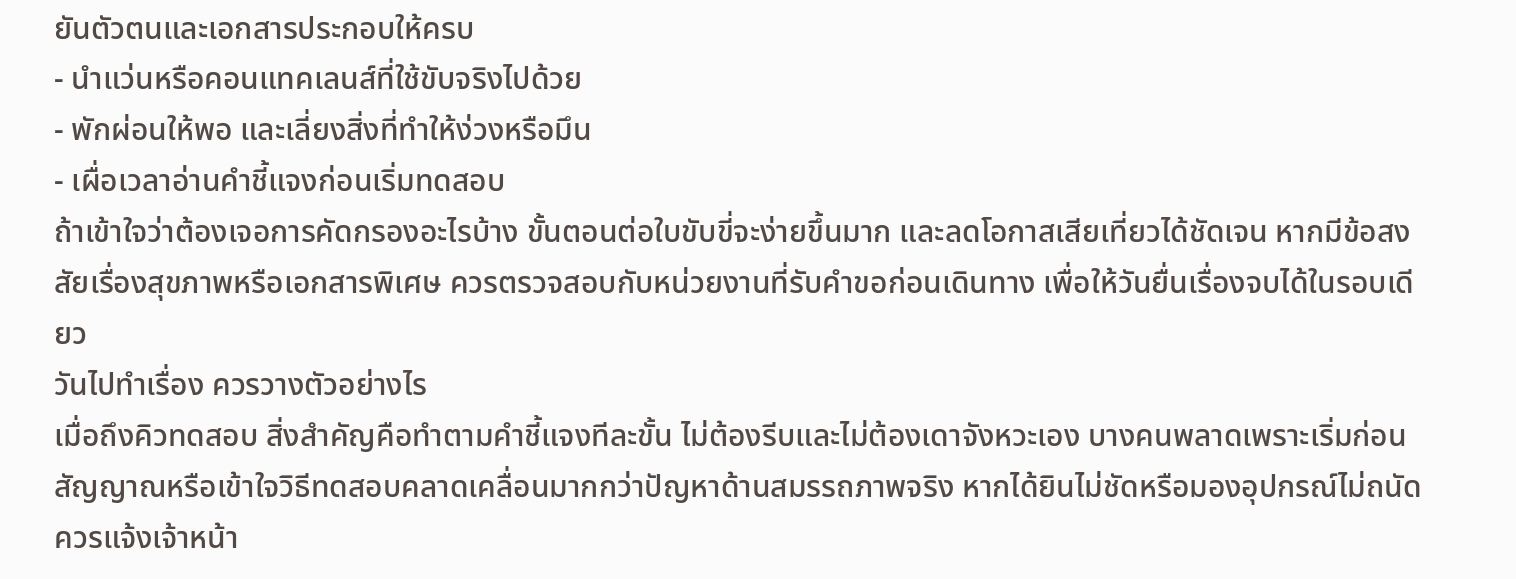ยันตัวตนและเอกสารประกอบให้ครบ
- นำแว่นหรือคอนแทคเลนส์ที่ใช้ขับจริงไปด้วย
- พักผ่อนให้พอ และเลี่ยงสิ่งที่ทำให้ง่วงหรือมึน
- เผื่อเวลาอ่านคำชี้แจงก่อนเริ่มทดสอบ
ถ้าเข้าใจว่าต้องเจอการคัดกรองอะไรบ้าง ขั้นตอนต่อใบขับขี่จะง่ายขึ้นมาก และลดโอกาสเสียเที่ยวได้ชัดเจน หากมีข้อสงสัยเรื่องสุขภาพหรือเอกสารพิเศษ ควรตรวจสอบกับหน่วยงานที่รับคำขอก่อนเดินทาง เพื่อให้วันยื่นเรื่องจบได้ในรอบเดียว
วันไปทำเรื่อง ควรวางตัวอย่างไร
เมื่อถึงคิวทดสอบ สิ่งสำคัญคือทำตามคำชี้แจงทีละขั้น ไม่ต้องรีบและไม่ต้องเดาจังหวะเอง บางคนพลาดเพราะเริ่มก่อนสัญญาณหรือเข้าใจวิธีทดสอบคลาดเคลื่อนมากกว่าปัญหาด้านสมรรถภาพจริง หากได้ยินไม่ชัดหรือมองอุปกรณ์ไม่ถนัด ควรแจ้งเจ้าหน้า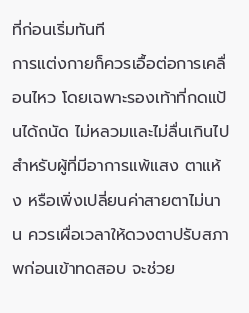ที่ก่อนเริ่มทันที
การแต่งกายก็ควรเอื้อต่อการเคลื่อนไหว โดยเฉพาะรองเท้าที่กดแป้นได้ถนัด ไม่หลวมและไม่ลื่นเกินไป สำหรับผู้ที่มีอาการแพ้แสง ตาแห้ง หรือเพิ่งเปลี่ยนค่าสายตาไม่นาน ควรเผื่อเวลาให้ดวงตาปรับสภาพก่อนเข้าทดสอบ จะช่วย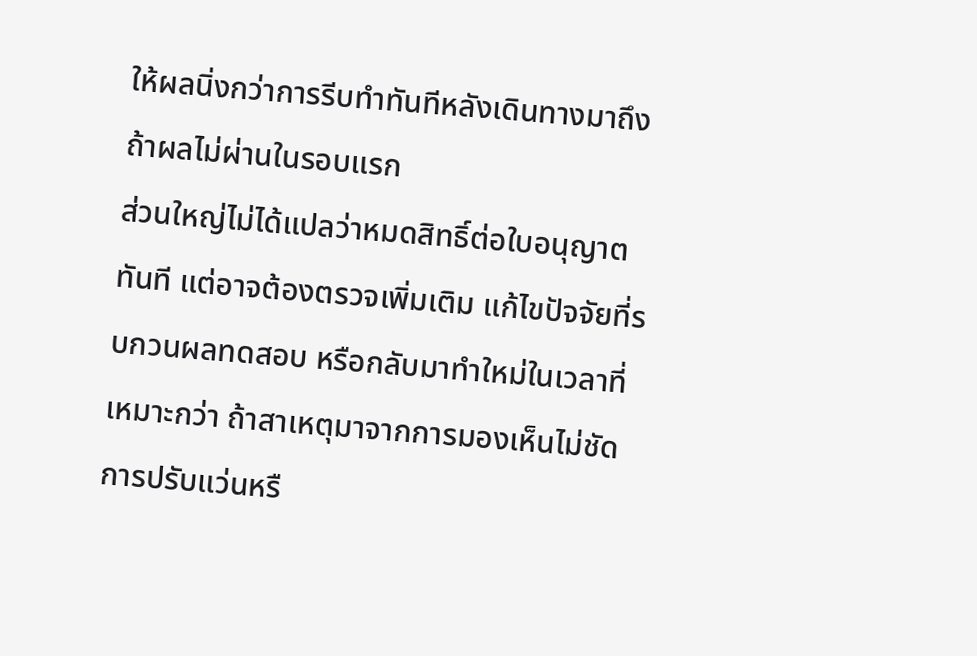ให้ผลนิ่งกว่าการรีบทำทันทีหลังเดินทางมาถึง
ถ้าผลไม่ผ่านในรอบแรก
ส่วนใหญ่ไม่ได้แปลว่าหมดสิทธิ์ต่อใบอนุญาตทันที แต่อาจต้องตรวจเพิ่มเติม แก้ไขปัจจัยที่รบกวนผลทดสอบ หรือกลับมาทำใหม่ในเวลาที่เหมาะกว่า ถ้าสาเหตุมาจากการมองเห็นไม่ชัด การปรับแว่นหรื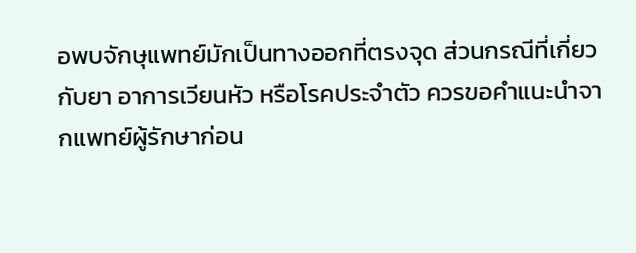อพบจักษุแพทย์มักเป็นทางออกที่ตรงจุด ส่วนกรณีที่เกี่ยวกับยา อาการเวียนหัว หรือโรคประจำตัว ควรขอคำแนะนำจากแพทย์ผู้รักษาก่อน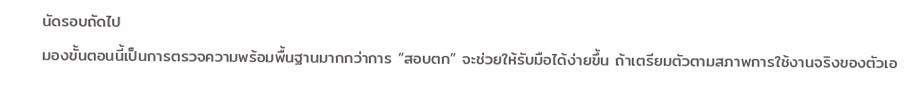นัดรอบถัดไป
มองขั้นตอนนี้เป็นการตรวจความพร้อมพื้นฐานมากกว่าการ “สอบตก” จะช่วยให้รับมือได้ง่ายขึ้น ถ้าเตรียมตัวตามสภาพการใช้งานจริงของตัวเอ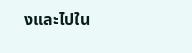งและไปใน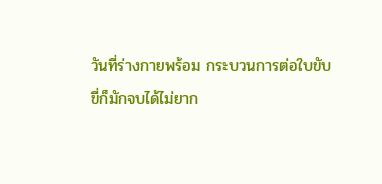วันที่ร่างกายพร้อม กระบวนการต่อใบขับขี่ก็มักจบได้ไม่ยาก